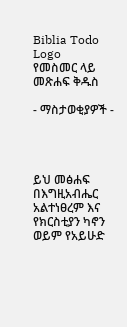Biblia Todo Logo
የመስመር ላይ መጽሐፍ ቅዱስ

- ማስታወቂያዎች -




ይህ መፅሐፍ በእግዚአብሔር አልተነፀረም እና የክርስቲያን ካኖን ወይም የአይሁድ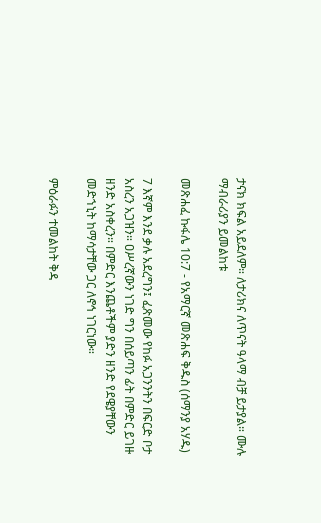ታናክ ክፍል አይደለም። ለታሪክና ለጥናት ዓላማ ብቻ ይታያል። ሙሉ ማብራሪያን ይመልከቱ

መጽሐፈ ኩፋሌ 10:7 - የአማርኛ መጽሐፍ ቅዱስ (ሰማንያ አሃዱ)

7 እኛም እንደ ቃሉ አደረግን፤ ፈጽመው የከፉ አጋንንትን በፍርድ ቦታ አስረን አጋዝን። ዐሥረኛውን ነገድ ግን በሰይጣን ፊት በምድር ይገዙ ዘንድ አስቀረን። በምድር እንጨቶችም ያድን ዘንድ የደዌያቸውን መድኀኒት ከማሳታቸው ጋር ለኖኅ ነገርነው።

ምዕራፉን ተመልከት ቅዳ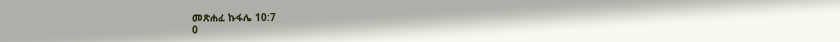መጽሐፈ ኩፋሌ 10:7
0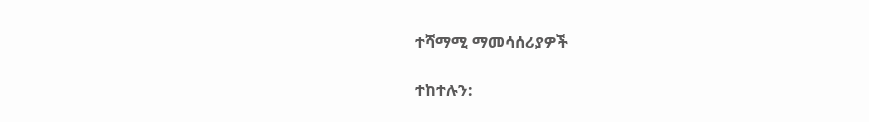ተሻማሚ ማመሳሰሪያዎች

ተከተሉን: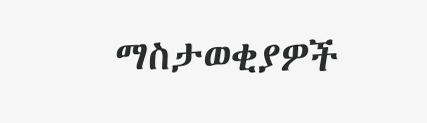ማስታወቂያዎች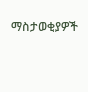ማስታወቂያዎች